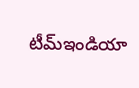టీమ్ఇండియా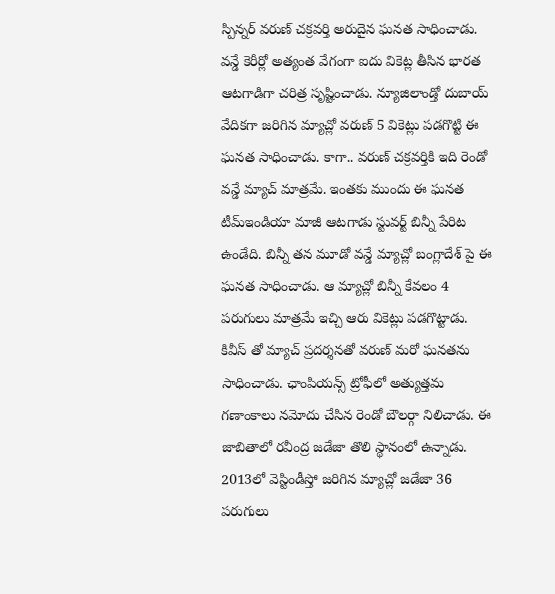స్పిన్నర్ వరుణ్ చక్రవర్తి అరుదైన ఘనత సాధించాడు. వన్డే కెరీర్లో అత్యంత వేగంగా ఐదు వికెట్ల తీసిన భారత ఆటగాడిగా చరిత్ర సృష్టించాడు. న్యూజిలాండ్తో దుబాయ్ వేదికగా జరిగిన మ్యాచ్లో వరుణ్ 5 వికెట్లు పడగొట్టి ఈ ఘనత సాధించాడు. కాగా.. వరుణ్ చక్రవర్తికి ఇది రెండో వన్డే మ్యాచ్ మాత్రమే. ఇంతకు ముందు ఈ ఘనత టీమ్ఇండియా మాజీ ఆటగాడు స్టువర్ట్ బిన్నీ పేరిట ఉండేది. బిన్నీ తన మూడో వన్డే మ్యాచ్లో బంగ్లాదేశ్ పై ఈ ఘనత సాధించాడు. ఆ మ్యాచ్లో బిన్నీ కేవలం 4 పరుగులు మాత్రమే ఇచ్చి ఆరు వికెట్లు పడగొట్టాడు. కివీస్ తో మ్యాచ్ ప్రదర్శనతో వరుణ్ మరో ఘనతను సాధించాడు. ఛాంపియన్స్ ట్రోఫీలో అత్యుత్తమ గణాంకాలు నమోదు చేసిన రెండో బౌలర్గా నిలిచాడు. ఈ జాబితాలో రవీంద్ర జడేజా తొలి స్థానంలో ఉన్నాడు. 2013లో వెస్టిండీస్తో జరిగిన మ్యాచ్లో జడేజా 36 పరుగులు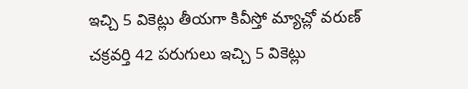ఇచ్చి 5 వికెట్లు తీయగా కివీస్తో మ్యాచ్లో వరుణ్ చక్రవర్తి 42 పరుగులు ఇచ్చి 5 వికెట్లు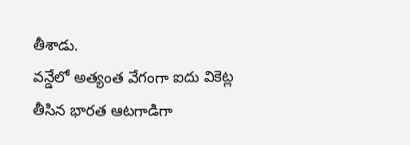తీశాడు.
వన్డేలో అత్యంత వేగంగా ఐదు వికెట్ల తీసిన భారత ఆటగాడిగా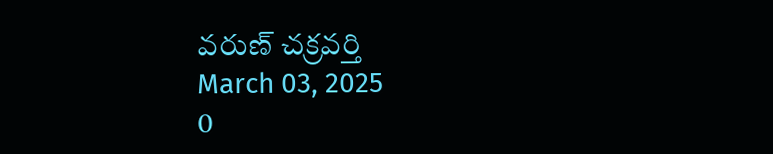వరుణ్ చక్రవర్తి
March 03, 2025
0